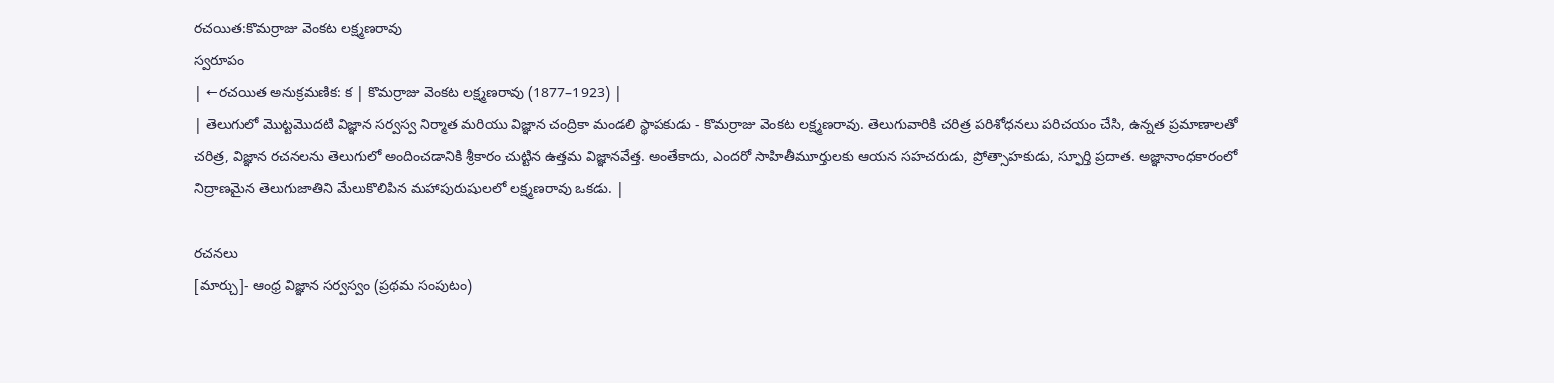రచయిత:కొమర్రాజు వెంకట లక్ష్మణరావు
స్వరూపం
| ←రచయిత అనుక్రమణిక: క | కొమర్రాజు వెంకట లక్ష్మణరావు (1877–1923) |
| తెలుగులో మొట్టమొదటి విజ్ఞాన సర్వస్వ నిర్మాత మరియు విజ్ఞాన చంద్రికా మండలి స్థాపకుడు - కొమర్రాజు వెంకట లక్ష్మణరావు. తెలుగువారికి చరిత్ర పరిశోధనలు పరిచయం చేసి, ఉన్నత ప్రమాణాలతో చరిత్ర, విజ్ఞాన రచనలను తెలుగులో అందించడానికి శ్రీకారం చుట్టిన ఉత్తమ విజ్ఞానవేత్త. అంతేకాదు, ఎందరో సాహితీమూర్తులకు ఆయన సహచరుడు, ప్రోత్సాహకుడు, స్ఫూర్తి ప్రదాత. అజ్ఞానాంధకారంలో నిద్రాణమైన తెలుగుజాతిని మేలుకొలిపిన మహాపురుషులలో లక్ష్మణరావు ఒకడు. |

రచనలు
[మార్చు]- ఆంధ్ర విజ్ఞాన సర్వస్వం (ప్రథమ సంపుటం)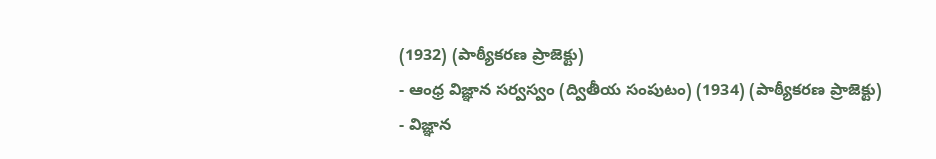(1932) (పాఠ్యీకరణ ప్రాజెక్టు)
- ఆంధ్ర విజ్ఞాన సర్వస్వం (ద్వితీయ సంపుటం) (1934) (పాఠ్యీకరణ ప్రాజెక్టు)
- విజ్ఞాన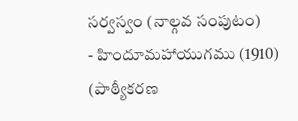సర్వస్వం (నాల్గవ సంపుటం)
- హిందూమహాయుగము (1910) (పాఠ్యీకరణ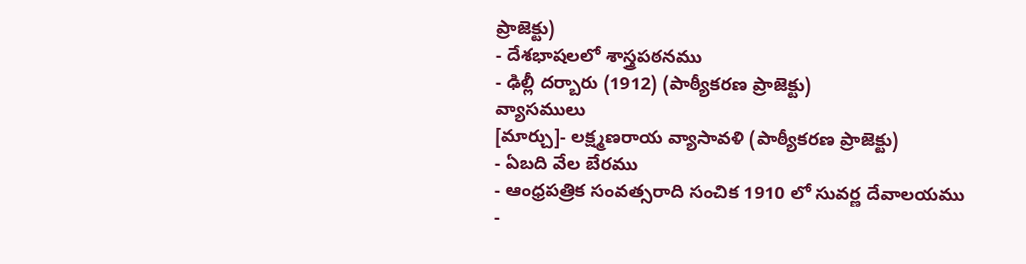ప్రాజెక్టు)
- దేశభాషలలో శాస్త్రపఠనము
- ఢిల్లీ దర్బారు (1912) (పాఠ్యీకరణ ప్రాజెక్టు)
వ్యాసములు
[మార్చు]- లక్ష్మణరాయ వ్యాసావళి (పాఠ్యీకరణ ప్రాజెక్టు)
- ఏబది వేల బేరము
- ఆంధ్రపత్రిక సంవత్సరాది సంచిక 1910 లో సువర్ణ దేవాలయము
-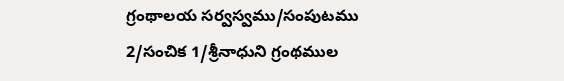గ్రంథాలయ సర్వస్వము/సంపుటము 2/సంచిక 1/శ్రీనాధుని గ్రంథముల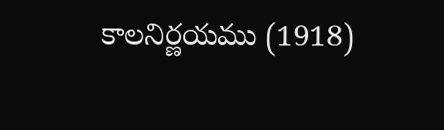కాలనిర్ణయము (1918)